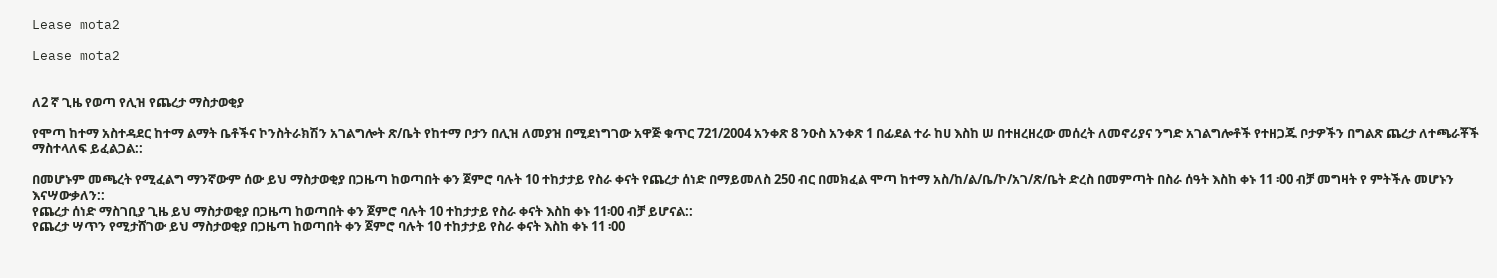Lease mota2

Lease mota2


ለ2 ኛ ጊዜ የወጣ የሊዝ የጨረታ ማስታወቂያ

የሞጣ ከተማ አስተዳደር ከተማ ልማት ቤቶችና ኮንስትራክሽን አገልግሎት ጽ/ቤት የከተማ ቦታን በሊዝ ለመያዝ በሚደነግገው አዋጅ ቁጥር 721/2004 አንቀጽ 8 ንዑስ አንቀጽ 1 በፊደል ተራ ከሀ እስከ ሠ በተዘረዘረው መሰረት ለመኖሪያና ንግድ አገልግሎቶች የተዘጋጁ ቦታዎችን በግልጽ ጨረታ ለተጫራቾች ማስተላለፍ ይፈልጋል::

በመሆኑም መጫረት የሚፈልግ ማንኛውም ሰው ይህ ማስታወቂያ በጋዜጣ ከወጣበት ቀን ጀምሮ ባሉት 10 ተከታታይ የስራ ቀናት የጨረታ ሰነድ በማይመለስ 250 ብር በመክፈል ሞጣ ከተማ አስ/ከ/ል/ቤ/ኮ/አገ/ጽ/ቤት ድረስ በመምጣት በስራ ሰዓት እስከ ቀኑ 11 ፡00 ብቻ መግዛት የ ምትችሉ መሆኑን እናሣውቃለን::
የጨረታ ሰነድ ማስገቢያ ጊዜ ይህ ማስታወቂያ በጋዜጣ ከወጣበት ቀን ጀምሮ ባሉት 10 ተከታታይ የስራ ቀናት እስከ ቀኑ 11፡00 ብቻ ይሆናል::
የጨረታ ሣጥን የሚታሸገው ይህ ማስታወቂያ በጋዜጣ ከወጣበት ቀን ጀምሮ ባሉት 10 ተከታታይ የስራ ቀናት እስከ ቀኑ 11 ፡00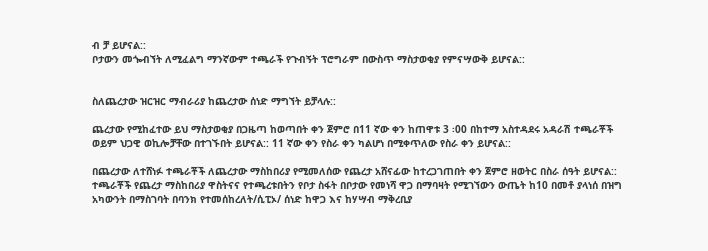ብ ቻ ይሆናል::
ቦታውን መጐብኘት ለሚፈልግ ማንኛውም ተጫራች የጉብኝት ፕሮግራም በውስጥ ማስታወቂያ የምናሣውቅ ይሆናል::


ስለጨረታው ዝርዝር ማብራሪያ ከጨረታው ሰነድ ማግኘት ይቻላሉ::

ጨረታው የሚከፈተው ይህ ማስታወቂያ በጋዜጣ ከወጣበት ቀን ጀምሮ በ11 ኛው ቀን ከጠዋቱ 3 ፡00 በከተማ አስተዳደሩ አዳራሽ ተጫራቾች ወይም ህጋዊ ወኪሎቻቸው በተገኙበት ይሆናል:: 11 ኛው ቀን የስራ ቀን ካልሆነ በሚቀጥለው የስራ ቀን ይሆናል::

በጨረታው ለተሸነፉ ተጫራቾች ለጨረታው ማስከበሪያ የሚመለሰው የጨረታ አሸናፊው ከተረጋገጠበት ቀን ጀምሮ ዘወትር በስራ ሰዓት ይሆናል::
ተጫራቾች የጨረታ ማስከበሪያ ዋስትናና የተጫረቱበትን የቦታ ስፋት በቦታው የመነሻ ዋጋ በማባዛት የሚገኘውን ውጤት ከ10 በመቶ ያላነሰ በዝግ አካውንት በማስገባት በባንክ የተመሰከረለት/ሲፒኦ/ ሰነድ ከዋጋ እና ከሃሣብ ማቅረቢያ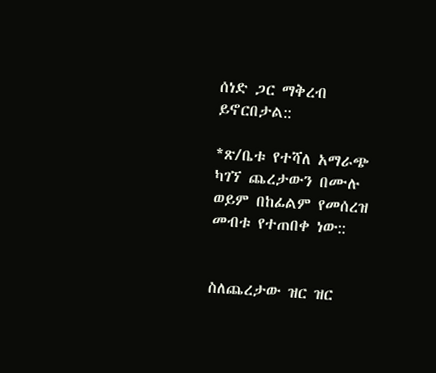ሰነድ ጋር ማቅረብ ይኖርበታል::

*ጽ/ቤቱ የተሻለ አማራጭ ካገኘ ጨረታውን በሙሉ ወይም በከፊልም የመሰረዝ መብቱ የተጠበቀ ነው::


ስለጨረታው ዝር ዝር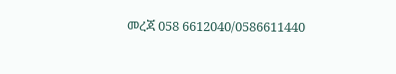መረጃ 058 6612040/0586611440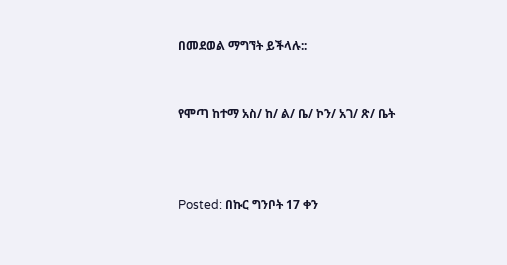በመደወል ማግኘት ይችላሉ::


የሞጣ ከተማ አስ/ ከ/ ል/ ቤ/ ኮን/ አገ/ ጽ/ ቤት



Posted: በኩር ግንቦት 17 ቀን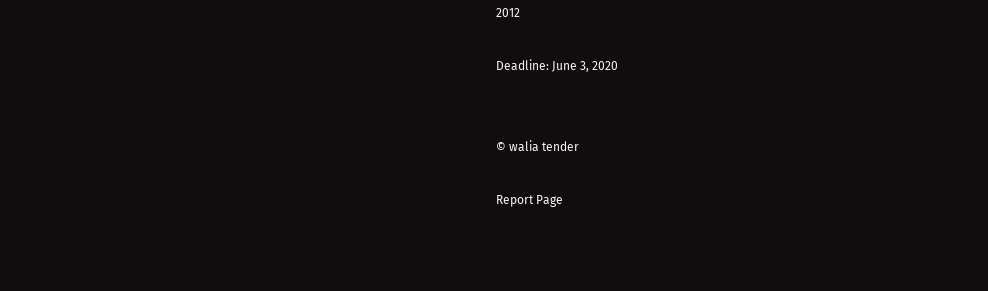2012

Deadline: June 3, 2020


© walia tender

Report Page